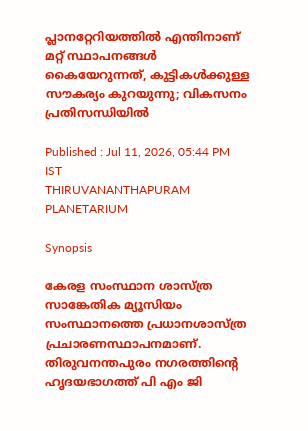പ്ലാനറ്റേറിയത്തിൽ എന്തിനാണ് മറ്റ് സ്ഥാപനങ്ങൾ കൈയേറുന്നത്, കുട്ടികൾക്കുള്ള സൗകര്യം കുറയുന്നു; വികസനം പ്രതിസന്ധിയിൽ

Published : Jul 11, 2026, 05:44 PM IST
THIRUVANANTHAPURAM  PLANETARIUM

Synopsis

കേരള സംസ്ഥാന ശാസ്ത്ര സാങ്കേതിക മ്യൂസിയം സംസ്ഥാനത്തെ പ്രധാനശാസ്ത്ര പ്രചാരണസ്ഥാപനമാണ്. തിരുവനന്തപുരം നഗരത്തിൻ്റെ ഹൃദയഭാഗത്ത് പി എം ജി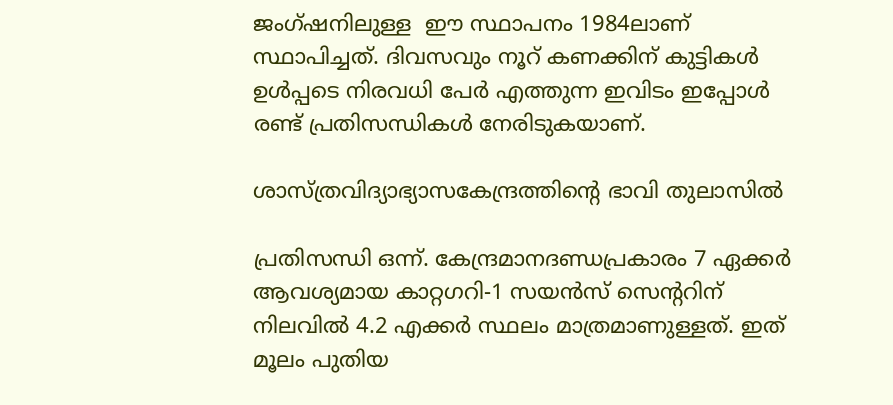ജംഗ്ഷനിലുള്ള  ഈ സ്ഥാപനം 1984ലാണ് സ്ഥാപിച്ചത്. ദിവസവും നൂറ് കണക്കിന് കുട്ടികൾ ഉൾപ്പടെ നിരവധി പേ‍ർ എത്തുന്ന ഇവിടം ഇപ്പോൾ രണ്ട് പ്രതിസന്ധികൾ നേരിടുകയാണ്.

ശാസ്ത്രവിദ്യാഭ്യാസകേന്ദ്രത്തിൻ്റെ ഭാവി തുലാസിൽ

പ്രതിസന്ധി ഒന്ന്. കേന്ദ്രമാനദണ്ഡപ്രകാരം 7 ഏക്ക‍‍‍‍‍‍‍‍‍‍‍‍‍‍ർ ആവശ്യമായ ‍‍‍കാറ്റഗറി-1 സയൻസ് സെന്ററിന് നിലവിൽ 4.2 എക്കർ സ്ഥലം മാത്രമാണുള്ളത്. ഇത് മൂലം പുതിയ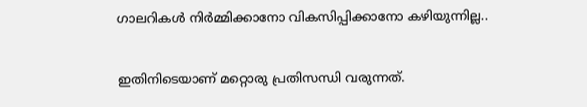ഗാലറികൾ നിർമ്മിക്കാനോ വികസിപ്പിക്കാനോ കഴിയുന്നില്ല..

ഇതിനിടെയാണ് മറ്റൊരു പ്രതിസന്ധി വരുന്നത്.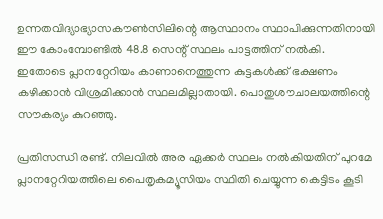ഉന്നതവിദ്യാഭ്യാസകൗൺസിലിന്റെ ആസ്ഥാനം സ്ഥാപിക്കുന്നതിനായി ഈ കോംമ്പോണ്ടിൽ 48.8 സെന്റ് സ്ഥലം പാട്ടത്തിന് നൽകി. ഇതോടെ പ്ലാനറ്റേറിയം കാണാനെത്തുന്ന കുട്ടകൾക്ക് ഭക്ഷണം കഴിക്കാൻ വിശ്രമിക്കാൻ സ്ഥലമില്ലാതായി. പൊതുശൗചാലയത്തിന്റെ സൗകര്യം കുറഞ്ഞു.

പ്രതിസന്ധി രണ്ട്. നിലവിൽ അര ഏക്ക‍ർ സ്ഥലം നൽകിയതിന് പുറമേ പ്ലാനറ്റേറിയത്തിലെ പൈതൃകമ്യൂസിയം സ്ഥിതി ചെയ്യുന്ന കെട്ടിടം കൂടി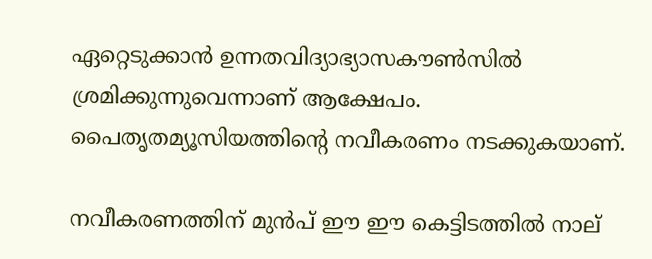ഏറ്റെടുക്കാൻ ഉന്നതവിദ്യാഭ്യാസകൗൺസിൽ ശ്രമിക്കുന്നുവെന്നാണ് ആക്ഷേപം. പൈതൃതമ്യൂസിയത്തിന്റെ നവീകരണം നടക്കുകയാണ്.

നവീകരണത്തിന് മുൻപ് ഈ ഈ കെട്ടിടത്തിൽ നാല്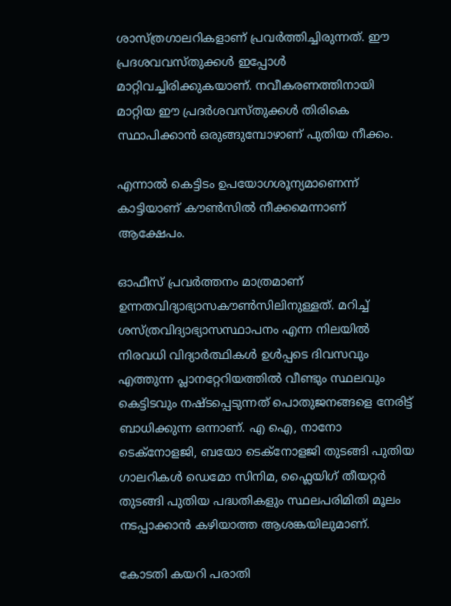ശാസ്ത്രഗാലറികളാണ് പ്രവ‌ർത്തിച്ചിരുന്നത്. ഈ പ്രദ‍ശവവസ്തുക്കൾ ഇപ്പോൾ മാറ്റിവച്ചിരിക്കുകയാണ്. നവീകരണത്തിനായി മാറ്റിയ ഈ പ്രദ‍ർശവസ്തുക്കൾ തിരികെ സ്ഥാപിക്കാൻ ഒരുങ്ങുമ്പോഴാണ് പുതിയ നീക്കം.

എന്നാൽ കെട്ടിടം ഉപയോഗശൂന്യമാണെന്ന് കാട്ടിയാണ് കൗൺസിൽ നീക്കമെന്നാണ് ആക്ഷേപം.

ഓഫീസ് പ്രവർത്തനം മാത്രമാണ് ഉന്നതവിദ്യാഭ്യാസകൗൺസിലിനുള്ളത്. മറിച്ച് ശസ്ത്രവിദ്യാഭ്യാസസ്ഥാപനം എന്ന നിലയിൽ നിരവധി വിദ്യാർത്ഥികൾ ഉൾപ്പടെ ദിവസവും എത്തുന്ന പ്ലാനറ്റേറിയത്തിൽ വീണ്ടും സ്ഥലവും കെട്ടിടവും നഷ്ടപ്പെടുന്നത് പൊതുജനങ്ങളെ നേരിട്ട് ബാധിക്കുന്ന ഒന്നാണ്. എ ഐ, നാനോ ടെക്നോളജി, ബയോ ടെക്നോളജി തുടങ്ങി പുതിയ ഗാലറികൾ ഡെമോ സിനിമ, ഫ്ലൈയിഗ് തീയറ്റർ തുടങ്ങി പുതിയ പദ്ധതികളും സ്ഥലപരിമിതി മൂലം നടപ്പാക്കാൻ കഴിയാത്ത ആശങ്കയിലുമാണ്.

കോടതി കയറി പരാതി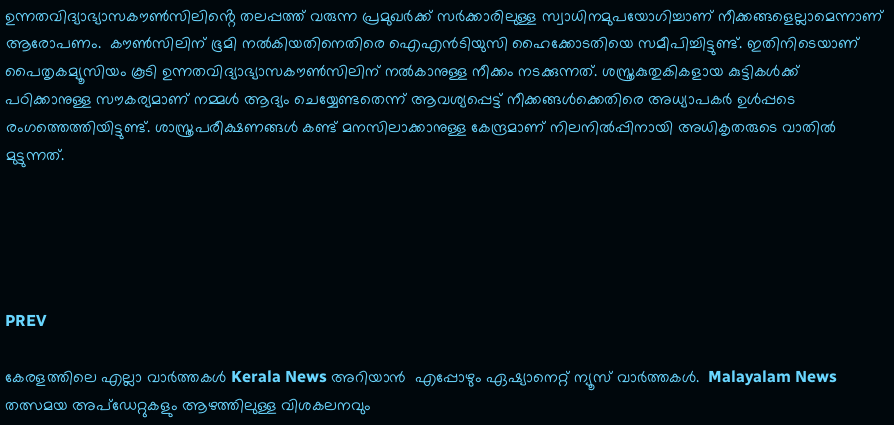ഉന്നതവിദ്യാഭ്യാസകൗൺസിലിൻ്റെ തലപ്പത്ത് വരുന്ന പ്രമുഖ‍ർക്ക് സർക്കാരിലുള്ള സ്വാധിനമുപയോഗിച്ചാണ് നീക്കങ്ങളെല്ലാമെന്നാണ് ആരോപണം.  കൗൺസിലിന് ഭൂമി നൽകിയതിനെതിരെ ഐഎൻടിയുസി ഹൈക്കോടതിയെ സമീപിച്ചിട്ടുണ്ട്. ഇതിനിടെയാണ് പൈതൃകമ്യൂസിയം കൂടി ഉന്നതവിദ്യാഭ്യാസകൗൺസിലിന് നൽകാനുള്ള നീക്കം നടക്കുന്നത്. ശസ്ത്രകുതുകികളായ കുട്ടികൾക്ക് പഠിക്കാനുള്ള സൗകര്യമാണ് നമ്മൾ ആദ്യം ചെയ്യേണ്ടതെന്ന് ആവശ്യപ്പെട്ട് നീക്കങ്ങൾക്കെതിരെ അധ്യാപകർ ഉൾപ്പടെ രംഗത്തെത്തിയിട്ടുണ്ട്. ശാസ്ത്രപരീക്ഷണങ്ങൾ കണ്ട് മനസിലാക്കാനുള്ള കേന്ദ്രമാണ് നിലനിൽപ്പിനായി അധികൃതരുടെ വാതിൽ മുട്ടുന്നത്.





PREV

കേരളത്തിലെ എല്ലാ വാർത്തകൾ Kerala News അറിയാൻ  എപ്പോഴും ഏഷ്യാനെറ്റ് ന്യൂസ് വാർത്തകൾ.  Malayalam News   തത്സമയ അപ്‌ഡേറ്റുകളും ആഴത്തിലുള്ള വിശകലനവും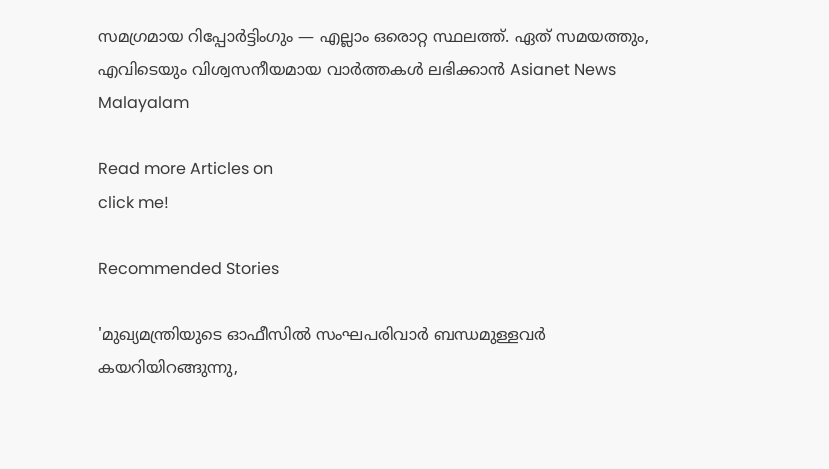സമഗ്രമായ റിപ്പോർട്ടിംഗും — എല്ലാം ഒരൊറ്റ സ്ഥലത്ത്. ഏത് സമയത്തും, എവിടെയും വിശ്വസനീയമായ വാർത്തകൾ ലഭിക്കാൻ Asianet News Malayalam

Read more Articles on
click me!

Recommended Stories

'മുഖ്യമന്ത്രിയുടെ ഓഫീസിൽ സംഘപരിവാർ ബന്ധമുള്ളവർ കയറിയിറങ്ങുന്നു,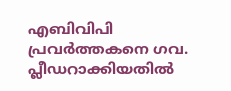എബിവിപി പ്രവർത്തകനെ ഗവ. പ്ലീഡറാക്കിയതിൽ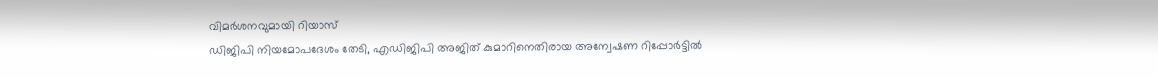വിമർശനവുമായി റിയാസ്
ഡിജിപി നിയമോപദേശം തേടി, എഡിജിപി അജിത് കുമാറിനെതിരായ അന്വേഷണ റിപ്പോർട്ടിൽ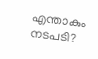എന്താകും നടപടി?